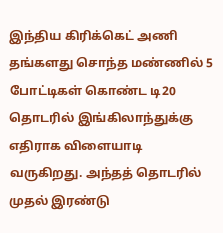இந்திய கிரிக்கெட் அணி தங்களது சொந்த மண்ணில் 5 போட்டிகள் கொண்ட டி20 தொடரில் இங்கிலாந்துக்கு எதிராக விளையாடி வருகிறது. அந்தத் தொடரில் முதல் இரண்டு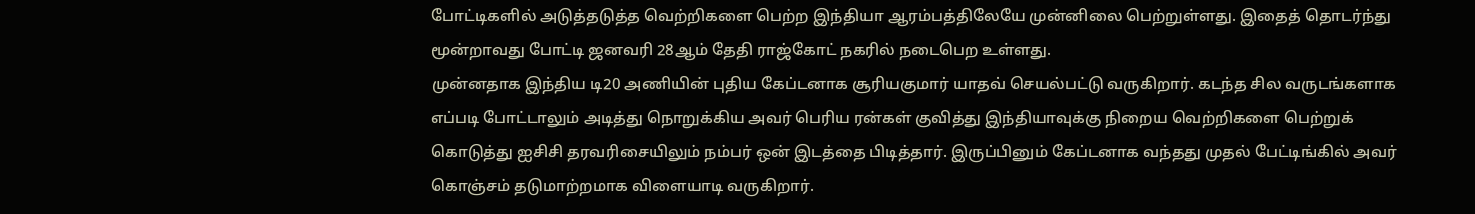போட்டிகளில் அடுத்தடுத்த வெற்றிகளை பெற்ற இந்தியா ஆரம்பத்திலேயே முன்னிலை பெற்றுள்ளது. இதைத் தொடர்ந்து மூன்றாவது போட்டி ஜனவரி 28ஆம் தேதி ராஜ்கோட் நகரில் நடைபெற உள்ளது.
முன்னதாக இந்திய டி20 அணியின் புதிய கேப்டனாக சூரியகுமார் யாதவ் செயல்பட்டு வருகிறார். கடந்த சில வருடங்களாக எப்படி போட்டாலும் அடித்து நொறுக்கிய அவர் பெரிய ரன்கள் குவித்து இந்தியாவுக்கு நிறைய வெற்றிகளை பெற்றுக் கொடுத்து ஐசிசி தரவரிசையிலும் நம்பர் ஒன் இடத்தை பிடித்தார். இருப்பினும் கேப்டனாக வந்தது முதல் பேட்டிங்கில் அவர் கொஞ்சம் தடுமாற்றமாக விளையாடி வருகிறார்.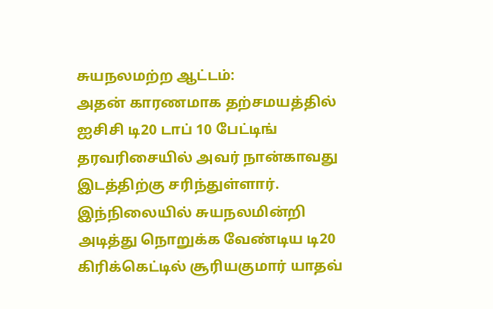சுயநலமற்ற ஆட்டம்:
அதன் காரணமாக தற்சமயத்தில் ஐசிசி டி20 டாப் 10 பேட்டிங் தரவரிசையில் அவர் நான்காவது இடத்திற்கு சரிந்துள்ளார். இந்நிலையில் சுயநலமின்றி அடித்து நொறுக்க வேண்டிய டி20 கிரிக்கெட்டில் சூரியகுமார் யாதவ்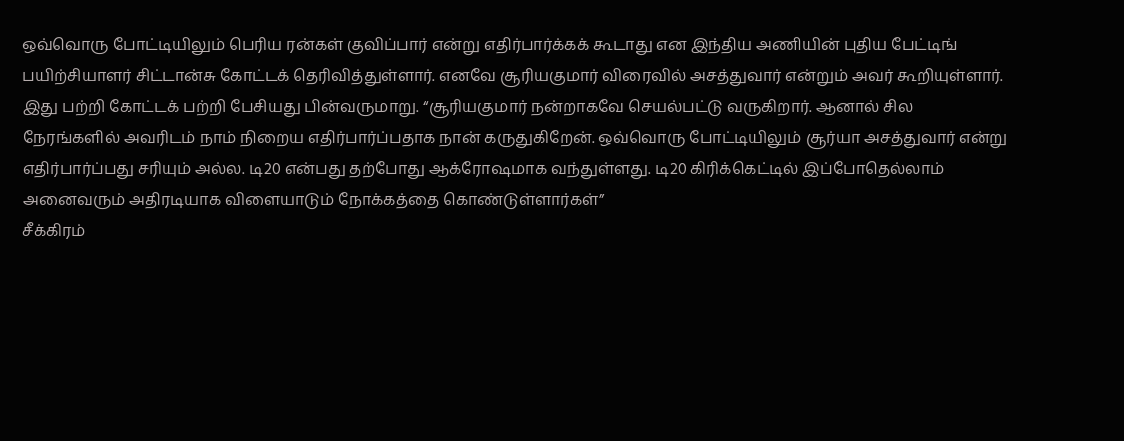ஒவ்வொரு போட்டியிலும் பெரிய ரன்கள் குவிப்பார் என்று எதிர்பார்க்கக் கூடாது என இந்திய அணியின் புதிய பேட்டிங் பயிற்சியாளர் சிட்டான்சு கோட்டக் தெரிவித்துள்ளார். எனவே சூரியகுமார் விரைவில் அசத்துவார் என்றும் அவர் கூறியுள்ளார்.
இது பற்றி கோட்டக் பற்றி பேசியது பின்வருமாறு. “சூரியகுமார் நன்றாகவே செயல்பட்டு வருகிறார். ஆனால் சில நேரங்களில் அவரிடம் நாம் நிறைய எதிர்பார்ப்பதாக நான் கருதுகிறேன். ஒவ்வொரு போட்டியிலும் சூர்யா அசத்துவார் என்று எதிர்பார்ப்பது சரியும் அல்ல. டி20 என்பது தற்போது ஆக்ரோஷமாக வந்துள்ளது. டி20 கிரிக்கெட்டில் இப்போதெல்லாம் அனைவரும் அதிரடியாக விளையாடும் நோக்கத்தை கொண்டுள்ளார்கள்”
சீக்கிரம்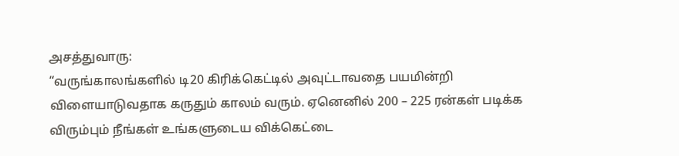அசத்துவாரு:
“வருங்காலங்களில் டி20 கிரிக்கெட்டில் அவுட்டாவதை பயமின்றி விளையாடுவதாக கருதும் காலம் வரும். ஏனெனில் 200 – 225 ரன்கள் படிக்க விரும்பும் நீங்கள் உங்களுடைய விக்கெட்டை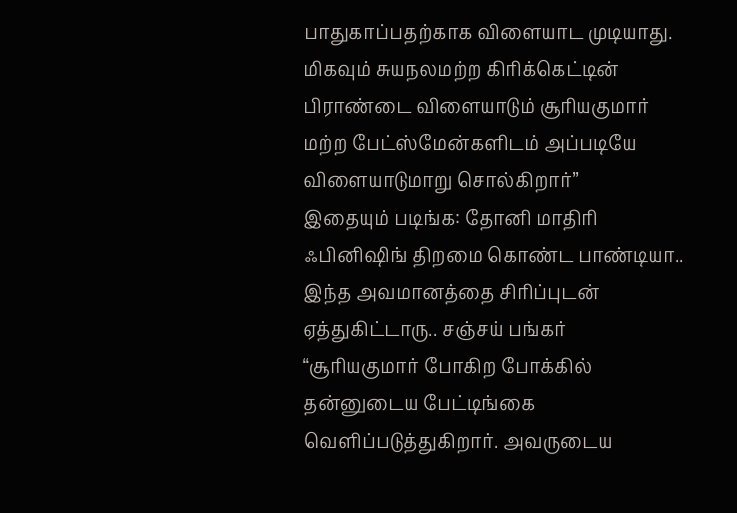பாதுகாப்பதற்காக விளையாட முடியாது. மிகவும் சுயநலமற்ற கிரிக்கெட்டின் பிராண்டை விளையாடும் சூரியகுமார் மற்ற பேட்ஸ்மேன்களிடம் அப்படியே விளையாடுமாறு சொல்கிறார்”
இதையும் படிங்க: தோனி மாதிரி ஃபினிஷிங் திறமை கொண்ட பாண்டியா.. இந்த அவமானத்தை சிரிப்புடன் ஏத்துகிட்டாரு.. சஞ்சய் பங்கர்
“சூரியகுமார் போகிற போக்கில் தன்னுடைய பேட்டிங்கை வெளிப்படுத்துகிறார். அவருடைய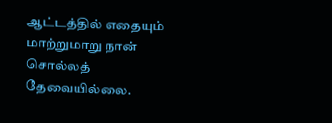ஆட்டத்தில் எதையும் மாற்றுமாறு நான் சொல்லத் தேவையில்லை.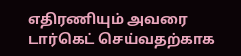எதிரணியும் அவரை டார்கெட் செய்வதற்காக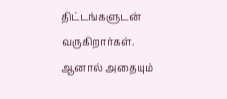திட்டங்களுடன் வருகிறார்கள். ஆனால் அதையும்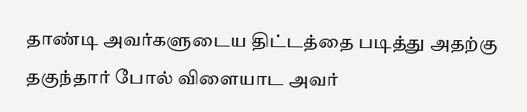தாண்டி அவர்களுடைய திட்டத்தை படித்து அதற்கு தகுந்தார் போல் விளையாட அவர்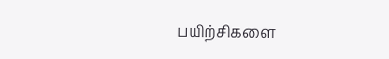பயிற்சிகளை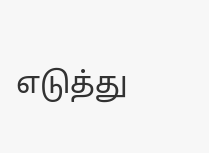எடுத்து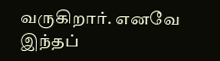வருகிறார். எனவே இந்தப்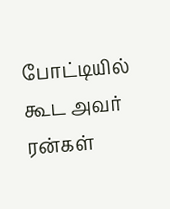போட்டியில் கூட அவர் ரன்கள்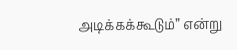அடிக்கக்கூடும்” என்று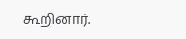கூறினார்.